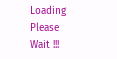Loading Please Wait !!!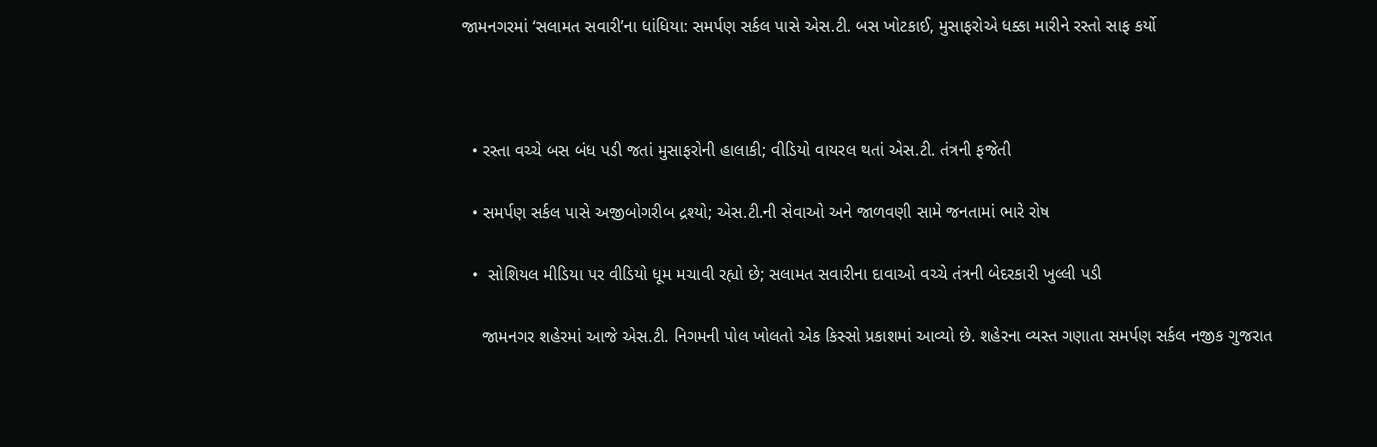જામનગરમાં ‘સલામત સવારી’ના ધાંધિયા: સમર્પણ સર્કલ પાસે એસ.ટી. બસ ખોટકાઈ, મુસાફરોએ ધક્કા મારીને રસ્તો સાફ કર્યો



  • રસ્તા વચ્ચે બસ બંધ પડી જતાં મુસાફરોની હાલાકી; વીડિયો વાયરલ થતાં એસ.ટી. તંત્રની ફજેતી

  • સમર્પણ સર્કલ પાસે અજીબોગરીબ દ્રશ્યો; એસ.ટી.ની સેવાઓ અને જાળવણી સામે જનતામાં ભારે રોષ

  •  સોશિયલ મીડિયા પર વીડિયો ધૂમ મચાવી રહ્યો છે; સલામત સવારીના દાવાઓ વચ્ચે તંત્રની બેદરકારી ખુલ્લી પડી

    જામનગર શહેરમાં આજે એસ.ટી. નિગમની પોલ ખોલતો એક કિસ્સો પ્રકાશમાં આવ્યો છે. શહેરના વ્યસ્ત ગણાતા સમર્પણ સર્કલ નજીક ગુજરાત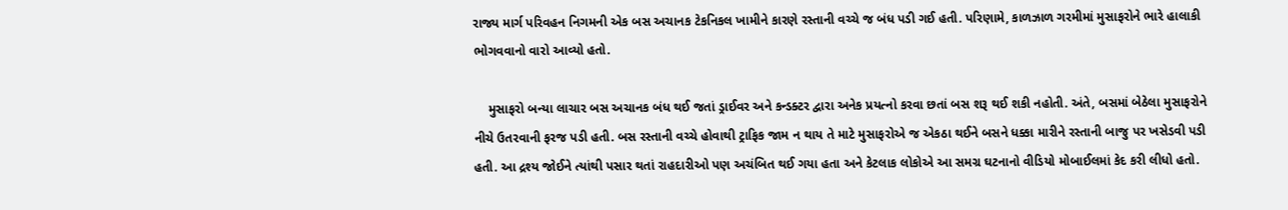રાજ્ય માર્ગ પરિવહન નિગમની એક બસ અચાનક ટેકનિકલ ખામીને કારણે રસ્તાની વચ્ચે જ બંધ પડી ગઈ હતી. પરિણામે, કાળઝાળ ગરમીમાં મુસાફરોને ભારે હાલાકી ભોગવવાનો વારો આવ્યો હતો.

    મુસાફરો બન્યા લાચાર બસ અચાનક બંધ થઈ જતાં ડ્રાઈવર અને કન્ડક્ટર દ્વારા અનેક પ્રયત્નો કરવા છતાં બસ શરૂ થઈ શકી નહોતી. અંતે, બસમાં બેઠેલા મુસાફરોને નીચે ઉતરવાની ફરજ પડી હતી. બસ રસ્તાની વચ્ચે હોવાથી ટ્રાફિક જામ ન થાય તે માટે મુસાફરોએ જ એકઠા થઈને બસને ધક્કા મારીને રસ્તાની બાજુ પર ખસેડવી પડી હતી. આ દ્રશ્ય જોઈને ત્યાંથી પસાર થતાં રાહદારીઓ પણ અચંબિત થઈ ગયા હતા અને કેટલાક લોકોએ આ સમગ્ર ઘટનાનો વીડિયો મોબાઈલમાં કેદ કરી લીધો હતો.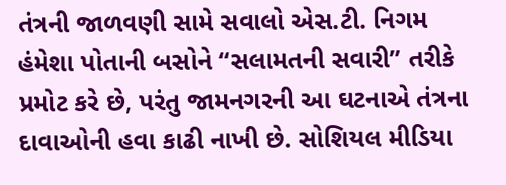તંત્રની જાળવણી સામે સવાલો એસ.ટી. નિગમ હંમેશા પોતાની બસોને “સલામતની સવારી” તરીકે પ્રમોટ કરે છે, પરંતુ જામનગરની આ ઘટનાએ તંત્રના દાવાઓની હવા કાઢી નાખી છે. સોશિયલ મીડિયા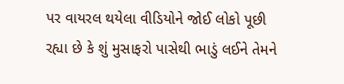પર વાયરલ થયેલા વીડિયોને જોઈ લોકો પૂછી રહ્યા છે કે શું મુસાફરો પાસેથી ભાડું લઈને તેમને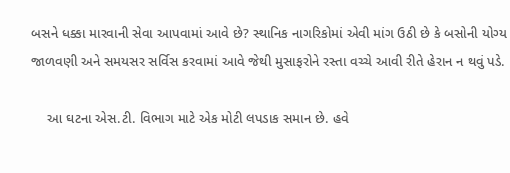બસને ધક્કા મારવાની સેવા આપવામાં આવે છે? સ્થાનિક નાગરિકોમાં એવી માંગ ઉઠી છે કે બસોની યોગ્ય જાળવણી અને સમયસર સર્વિસ કરવામાં આવે જેથી મુસાફરોને રસ્તા વચ્ચે આવી રીતે હેરાન ન થવું પડે.

    આ ઘટના એસ.ટી. વિભાગ માટે એક મોટી લપડાક સમાન છે. હવે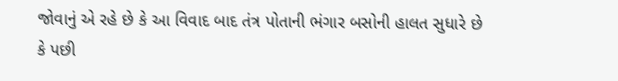જોવાનું એ રહે છે કે આ વિવાદ બાદ તંત્ર પોતાની ભંગાર બસોની હાલત સુધારે છે કે પછી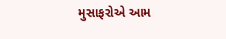મુસાફરોએ આમ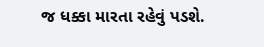જ ધક્કા મારતા રહેવું પડશે.